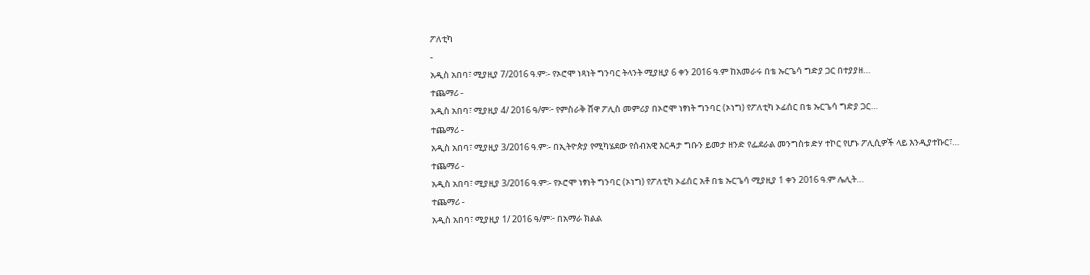ፖለቲካ
-
አዲስ አበባ፣ ሚያዚያ 7/2016 ዓ.ም፡- የኦሮሞ ነጻነት ግንባር ትላንት ሚያዚያ 6 ቀን 2016 ዓ.ም ከአመራሩ በቴ ኡርጌሳ ግድያ ጋር በተያያዘ…
ተጨማሪ -
አዲስ አበባ፣ ሚያዚያ 4/ 2016 ዓ/ም፦ የምስራቅ ሸዋ ፖሊስ መምሪያ በኦሮሞ ነፃነት ግንባር (ኦነግ) የፖለቲካ ኦፊሰር በቴ ኡርጌሳ ግድያ ጋር…
ተጨማሪ -
አዲስ አበባ፣ ሚያዚያ 3/2016 ዓ.ም፡- በኢትዮጵያ የሚካሄደው የሰብአዊ እርዳታ ግቡን ይመታ ዘንድ የፌደራል መንግስቱ ድሃ ተኮር የሆኑ ፖሊሲዎች ላይ እንዲያተኩር፣…
ተጨማሪ -
አዲስ አበባ፣ ሚያዚያ 3/2016 ዓ.ም፡- የኦሮሞ ነፃነት ግንባር (ኦነግ) የፖለቲካ ኦፊሰር አቶ በቴ ኡርጌሳ ሚያዚያ 1 ቀን 2016 ዓ.ም ሌሊት…
ተጨማሪ -
አዲስ አበባ፣ ሚያዚያ 1/ 2016 ዓ/ም፦ በአማራ ክልል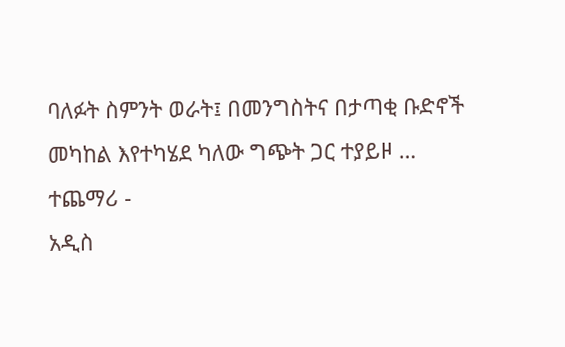ባለፉት ስምንት ወራት፤ በመንግስትና በታጣቂ ቡድኖች መካከል እየተካሄደ ካለው ግጭት ጋር ተያይዞ …
ተጨማሪ -
አዲስ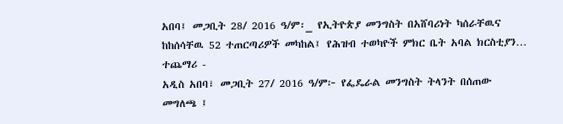አበባ፤ መጋቢት 28/ 2016 ዓ/ም፡_ የኢትዮጵያ መንግስት በአሸባሪነት ካሰራቸዉና ከከሰሳቸዉ 52 ተጠርጣሪዎች መካከል፤ የሕዝብ ተወካዮች ምክር ቤት አባል ክርስቲያን…
ተጨማሪ -
አዲስ አበባ፣ መጋቢት 27/ 2016 ዓ/ም፦ የፌዴራል መንግስት ትላንት በሰጠው መግለጫ ፤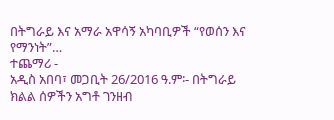በትግራይ እና አማራ አዋሳኝ አካባቢዎች “የወሰን እና የማንነት”…
ተጨማሪ -
አዲስ አበባ፣ መጋቢት 26/2016 ዓ.ም፡- በትግራይ ክልል ሰዎችን አግቶ ገንዘብ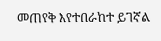መጠየቅ እየተበራከተ ይገኛል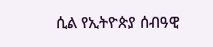ሲል የኢትዮጵያ ሰብዓዊ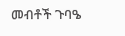መብቶች ጉባዔ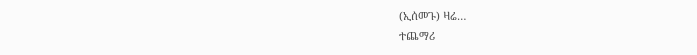(ኢሰመጉ) ዛሬ…
ተጨማሪ